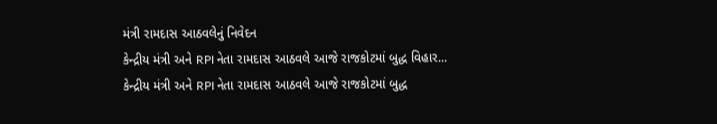મંત્રી રામદાસ આઠવલેનું નિવેદન
કેન્દ્રીય મંત્રી અને RPI નેતા રામદાસ આઠવલે આજે રાજકોટમાં બુદ્ધ વિહાર...
કેન્દ્રીય મંત્રી અને RPI નેતા રામદાસ આઠવલે આજે રાજકોટમાં બુદ્ધ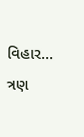વિહાર...
ત્રણ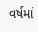વર્ષમાં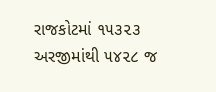રાજકોટમાં ૧૫૩૨૩ અરજીમાંથી ૫૪૨૮ જ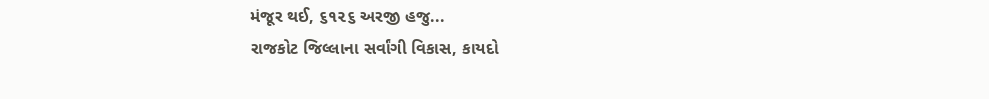મંજૂર થઈ, ૬૧૨૬ અરજી હજુ...
રાજકોટ જિલ્લાના સર્વાંગી વિકાસ, કાયદો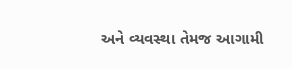અને વ્યવસ્થા તેમજ આગામી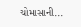ચોમાસાની...